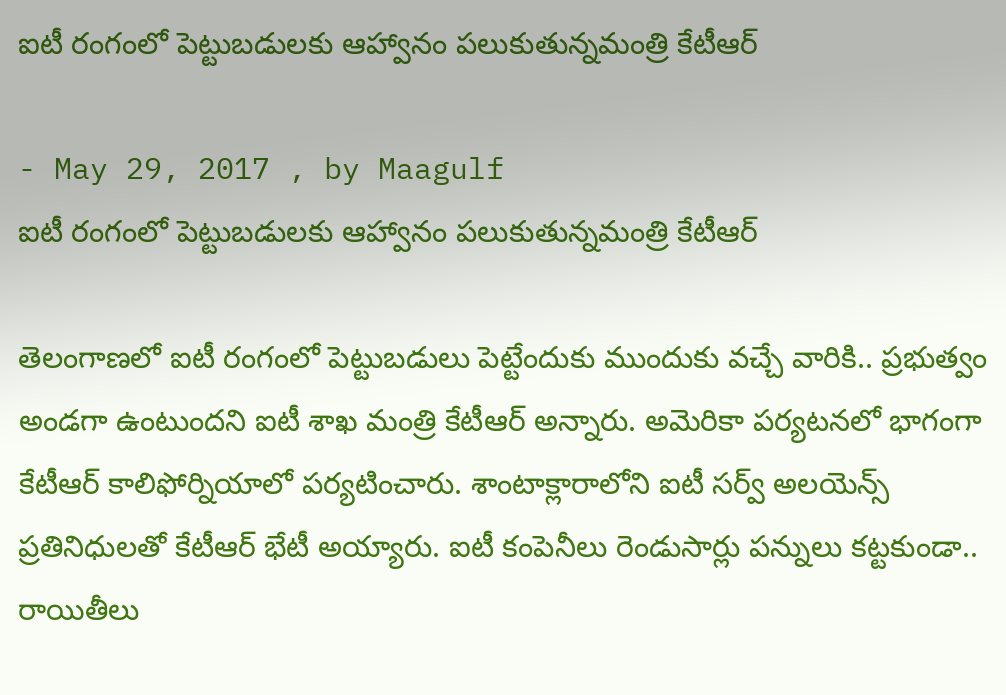ఐటీ రంగంలో పెట్టుబడులకు ఆహ్వానం పలుకుతున్నమంత్రి కేటీఆర్

- May 29, 2017 , by Maagulf
ఐటీ రంగంలో పెట్టుబడులకు ఆహ్వానం పలుకుతున్నమంత్రి కేటీఆర్

తెలంగాణలో ఐటీ రంగంలో పెట్టుబడులు పెట్టేందుకు ముందుకు వచ్చే వారికి.. ప్రభుత్వం అండగా ఉంటుందని ఐటీ శాఖ మంత్రి కేటీఆర్‌ అన్నారు. అమెరికా పర్యటనలో భాగంగా కేటీఆర్ కాలిఫోర్నియాలో పర్యటించారు. శాంటాక్లారాలోని ఐటీ సర్వ్‌ అలయెన్స్‌ ప్రతినిధులతో కేటీఆర్ భేటీ అయ్యారు. ఐటీ కంపెనీలు రెండుసార్లు పన్నులు కట్టకుండా.. రాయితీలు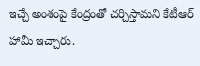ఇచ్చే అంశంపై కేంద్రంతో చర్చిస్తామని కేటీఆర్ హామీ ఇచ్చారు.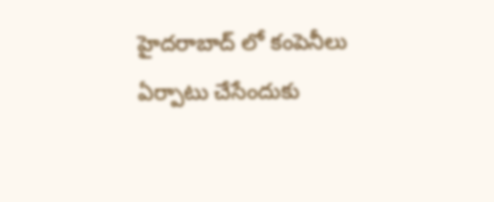హైదరాబాద్ లో కంపెనీలు ఏర్పాటు చేసేందుకు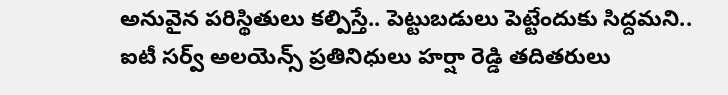అనువైన పరిస్థితులు కల్పిస్తే.. పెట్టుబడులు పెట్టేందుకు సిద్దమని.. ఐటీ సర్వ్ అలయెన్స్ ప్రతినిధులు హర్షా రెడ్డి తదితరులు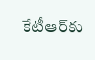కేటీఆర్‌కు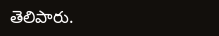తెలిపారు.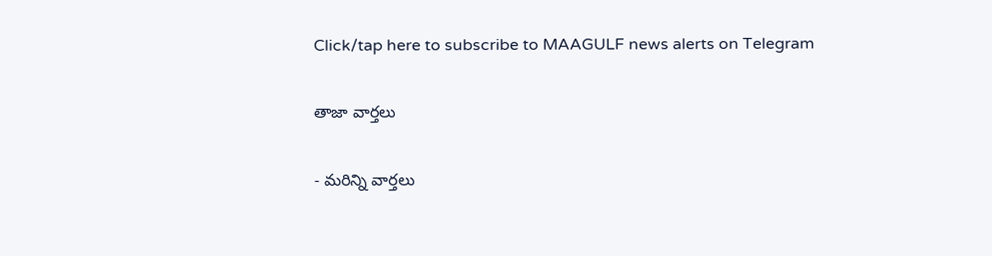Click/tap here to subscribe to MAAGULF news alerts on Telegram

తాజా వార్తలు

- మరిన్ని వార్తలు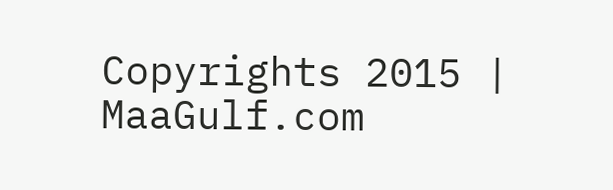Copyrights 2015 | MaaGulf.com